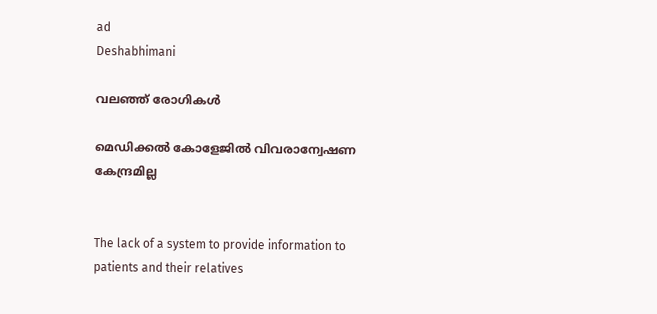ad
Deshabhimani

വലഞ്ഞ് രോഗികൾ

മെഡിക്കൽ കോളേജിൽ വിവരാന്വേഷണ കേന്ദ്രമില്ല


The lack of a system to provide information to patients and their relatives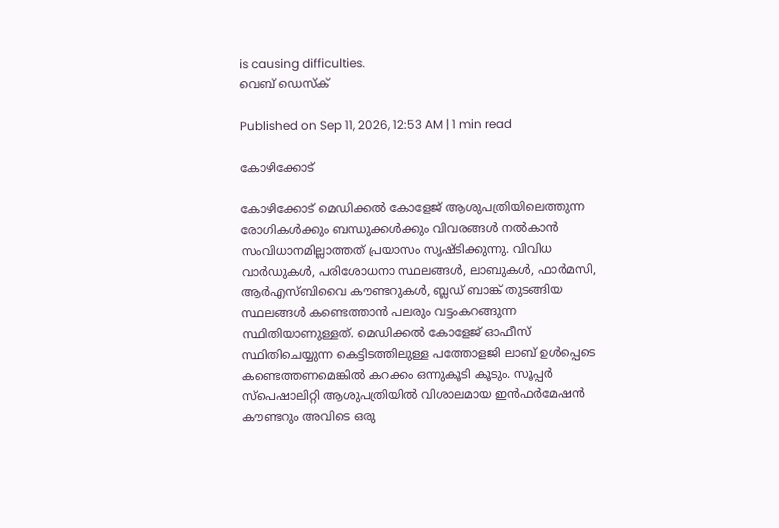is causing difficulties.
വെബ് ഡെസ്ക്

Published on Sep 11, 2026, 12:53 AM | 1 min read

കോഴിക്കോട്

കോഴിക്കോട്‌ മെഡിക്കൽ കോളേജ് ആശുപത്രിയിലെത്തുന്ന രോഗികൾക്കും ബന്ധുക്കൾക്കും വിവരങ്ങൾ നൽകാൻ സംവിധാനമില്ലാത്തത് പ്രയാസം സൃഷ്ടിക്കുന്നു. വിവിധ വാർഡുകൾ, പരിശോധനാ സ്ഥലങ്ങൾ, ലാബുകൾ, ഫാർമസി, ആർഎസ്ബിവൈ കൗണ്ടറുകൾ, ബ്ലഡ് ബാങ്ക് തുടങ്ങിയ സ്ഥലങ്ങൾ കണ്ടെത്താൻ പലരും വട്ടംകറങ്ങുന്ന സ്ഥിതിയാണുള്ളത്‌. മെഡിക്കൽ കോളേജ് ഓഫീസ് സ്ഥിതിചെയ്യുന്ന കെട്ടിടത്തിലുള്ള പത്തോളജി ലാബ് ഉൾപ്പെടെ കണ്ടെത്തണമെങ്കിൽ കറക്കം ഒന്നുകൂടി കൂടും. സൂപ്പർ സ്പെഷാലിറ്റി ആശുപത്രിയിൽ വിശാലമായ ഇൻഫർമേഷൻ കൗണ്ടറും അവിടെ ഒരു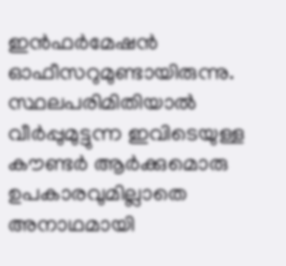ഇൻഫർമേഷൻ ഓഫീസറുമുണ്ടായിരുന്നു. സ്ഥലപരിമിതിയാൽ വീർപ്പുമുട്ടുന്ന ഇവിടെയുള്ള കൗണ്ടർ ആർക്കുമൊരു ഉപകാരവുമില്ലാതെ അനാഥമായി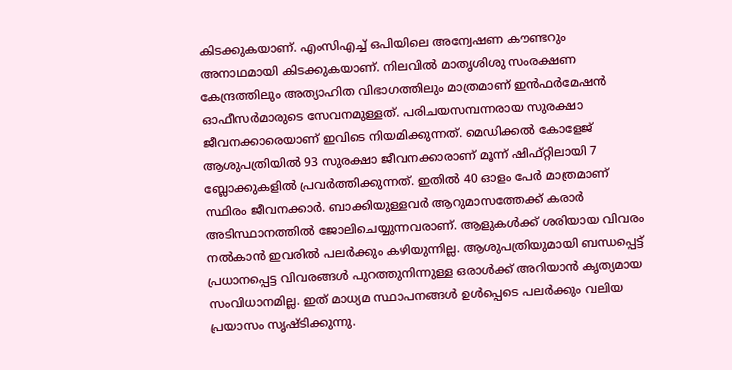കിടക്കുകയാണ്‌. എംസിഎച്ച് ഒപിയിലെ അന്വേഷണ കൗണ്ടറും അനാഥമായി കിടക്കുകയാണ്. നിലവിൽ മാതൃശിശു സംരക്ഷണ കേന്ദ്രത്തിലും അത്യാഹിത വിഭാഗത്തിലും മാത്രമാണ് ഇൻഫർമേഷൻ ഓഫീസർമാരുടെ സേവനമുള്ളത്‌. പരിചയസമ്പന്നരായ സുരക്ഷാ ജീവനക്കാരെയാണ് ഇവിടെ നിയമിക്കുന്നത്. മെഡിക്കൽ കോളേജ് ആശുപത്രിയിൽ 93 സുരക്ഷാ ജീവനക്കാരാണ് മൂന്ന് ഷിഫ്റ്റിലായി 7 ബ്ലോക്കുകളിൽ പ്രവർത്തിക്കുന്നത്. ഇതിൽ 40 ഓളം പേർ മാത്രമാണ് സ്ഥിരം ജീവനക്കാർ. ബാക്കിയുള്ളവർ ആറുമാസത്തേക്ക് കരാർ അടിസ്ഥാനത്തിൽ ജോലിചെയ്യുന്നവരാണ്. ആളുകൾക്ക്‌ ശരിയായ വിവരം നൽകാൻ ഇവരിൽ പലർക്കും കഴിയുന്നില്ല. ആശുപത്രിയുമായി ബന്ധപ്പെട്ട് പ്രധാനപ്പെട്ട വിവരങ്ങൾ പുറത്തുനിന്നുള്ള ഒരാൾക്ക് അറിയാൻ കൃത്യമായ സംവിധാനമില്ല. ഇത്‌ മാധ്യമ സ്ഥാപനങ്ങൾ ഉൾപ്പെടെ പലർക്കും വലിയ പ്രയാസം സൃഷ്ടിക്കുന്നു.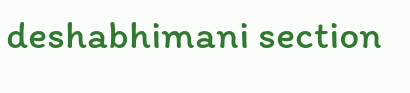deshabhimani section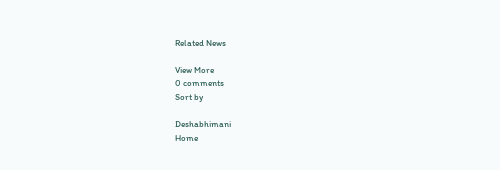Related News

View More
0 comments
Sort by

Deshabhimani
Home